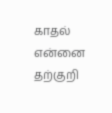காதல் என்னை
தற்குறி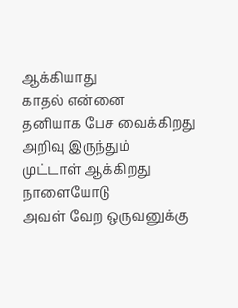ஆக்கியாது
காதல் என்னை
தனியாக பேச வைக்கிறது
அறிவு இருந்தும்
முட்டாள் ஆக்கிறது
நாளையோடு
அவள் வேற ஒருவனுக்கு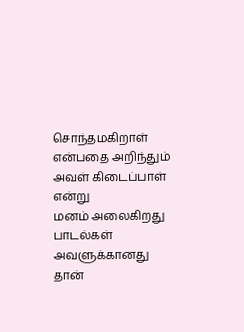சொந்தமகிறாள்
என்பதை அறிந்தும்
அவள் கிடைப்பாள்
என்று
மனம் அலைகிறது
பாடல்கள்
அவளுக்கானது
தான்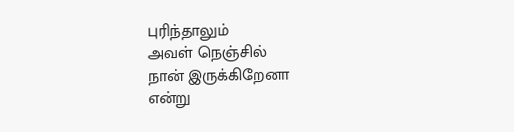புரிந்தாலும்
அவள் நெஞ்சில்
நான் இருக்கிறேனா
என்று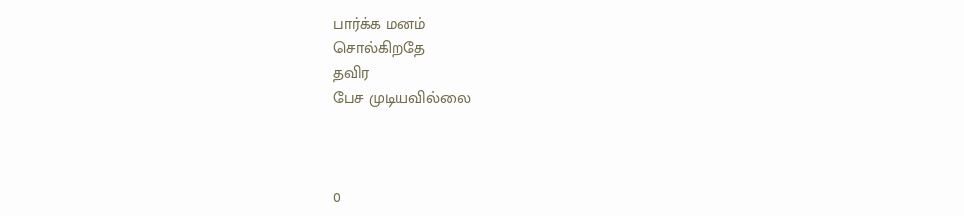பார்க்க மனம்
சொல்கிறதே
தவிர
பேச முடியவில்லை



0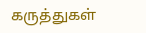கருத்துகள்